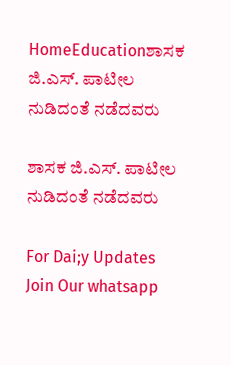HomeEducationಶಾಸಕ ಜಿ.ಎಸ್. ಪಾಟೀಲ ನುಡಿದಂತೆ ನಡೆದವರು

ಶಾಸಕ ಜಿ.ಎಸ್. ಪಾಟೀಲ ನುಡಿದಂತೆ ನಡೆದವರು

For Dai;y Updates Join Our whatsapp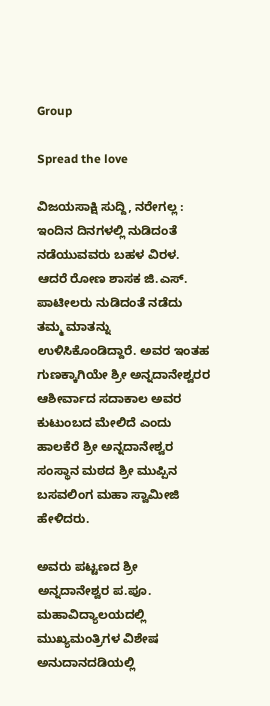Group

Spread the love

ವಿಜಯಸಾಕ್ಷಿ ಸುದ್ದಿ, ನರೇಗಲ್ಲ : ಇಂದಿನ ದಿನಗಳಲ್ಲಿ ನುಡಿದಂತೆ ನಡೆಯುವವರು ಬಹಳ ವಿರಳ. ಆದರೆ ರೋಣ ಶಾಸಕ ಜಿ.ಎಸ್. ಪಾಟೀಲರು ನುಡಿದಂತೆ ನಡೆದು ತಮ್ಮ ಮಾತನ್ನು ಉಳಿಸಿಕೊಂಡಿದ್ದಾರೆ. ಅವರ ಇಂತಹ ಗುಣಕ್ಕಾಗಿಯೇ ಶ್ರೀ ಅನ್ನದಾನೇಶ್ವರರ ಆಶೀರ್ವಾದ ಸದಾಕಾಲ ಅವರ ಕುಟುಂಬದ ಮೇಲಿದೆ ಎಂದು ಹಾಲಕೆರೆ ಶ್ರೀ ಅನ್ನದಾನೇಶ್ವರ ಸಂಸ್ಥಾನ ಮಠದ ಶ್ರೀ ಮುಪ್ಪಿನ ಬಸವಲಿಂಗ ಮಹಾ ಸ್ವಾಮೀಜಿ ಹೇಳಿದರು.

ಅವರು ಪಟ್ಟಣದ ಶ್ರೀ ಅನ್ನದಾನೇಶ್ವರ ಪ.ಪೂ. ಮಹಾವಿದ್ಯಾಲಯದಲ್ಲಿ ಮುಖ್ಯಮಂತ್ರಿಗಳ ವಿಶೇಷ ಅನುದಾನದಡಿಯಲ್ಲಿ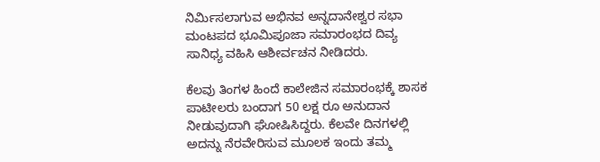ನಿರ್ಮಿಸಲಾಗುವ ಅಭಿನವ ಅನ್ನದಾನೇಶ್ವರ ಸಭಾ ಮಂಟಪದ ಭೂಮಿಪೂಜಾ ಸಮಾರಂಭದ ದಿವ್ಯ ಸಾನಿಧ್ಯ ವಹಿಸಿ ಆಶೀರ್ವಚನ ನೀಡಿದರು.

ಕೆಲವು ತಿಂಗಳ ಹಿಂದೆ ಕಾಲೇಜಿನ ಸಮಾರಂಭಕ್ಕೆ ಶಾಸಕ ಪಾಟೀಲರು ಬಂದಾಗ 50 ಲಕ್ಷ ರೂ ಅನುದಾನ ನೀಡುವುದಾಗಿ ಘೋಷಿಸಿದ್ದರು. ಕೆಲವೇ ದಿನಗಳಲ್ಲಿ ಅದನ್ನು ನೆರವೇರಿಸುವ ಮೂಲಕ ಇಂದು ತಮ್ಮ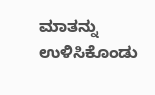ಮಾತನ್ನು ಉಳಿಸಿಕೊಂಡು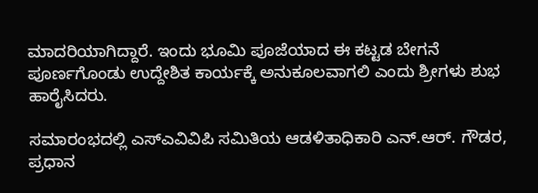ಮಾದರಿಯಾಗಿದ್ದಾರೆ. ಇಂದು ಭೂಮಿ ಪೂಜೆಯಾದ ಈ ಕಟ್ಟಡ ಬೇಗನೆ ಪೂರ್ಣಗೊಂಡು ಉದ್ದೇಶಿತ ಕಾರ್ಯಕ್ಕೆ ಅನುಕೂಲವಾಗಲಿ ಎಂದು ಶ್ರೀಗಳು ಶುಭ ಹಾರೈಸಿದರು.

ಸಮಾರಂಭದಲ್ಲಿ ಎಸ್‌ಎವಿವಿಪಿ ಸಮಿತಿಯ ಆಡಳಿತಾಧಿಕಾರಿ ಎನ್.ಆರ್. ಗೌಡರ, ಪ್ರಧಾನ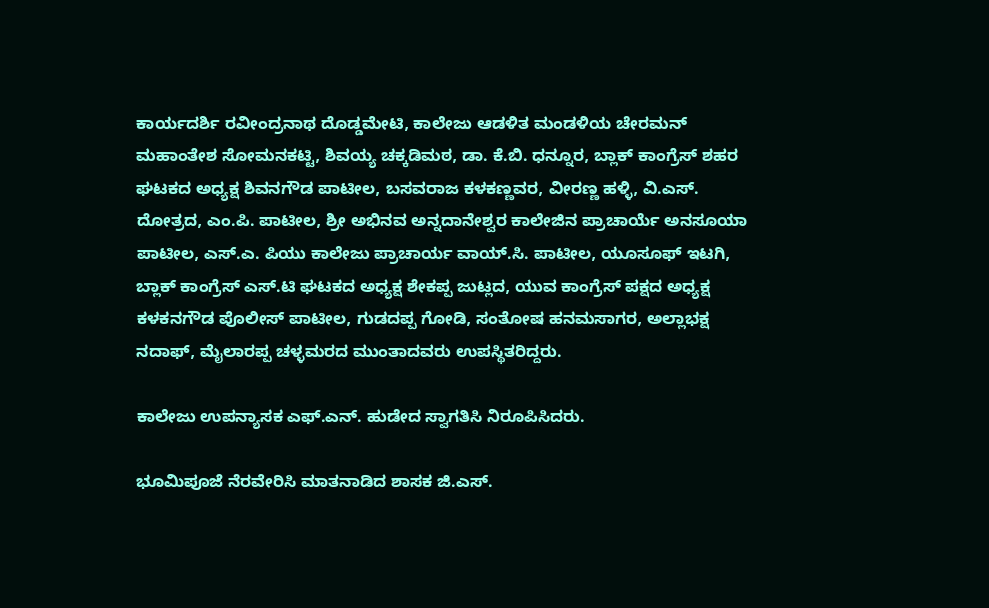ಕಾರ್ಯದರ್ಶಿ ರವೀಂದ್ರನಾಥ ದೊಡ್ಡಮೇಟಿ, ಕಾಲೇಜು ಆಡಳಿತ ಮಂಡಳಿಯ ಚೇರಮನ್ ಮಹಾಂತೇಶ ಸೋಮನಕಟ್ಟಿ, ಶಿವಯ್ಯ ಚಕ್ಕಡಿಮಠ, ಡಾ. ಕೆ.ಬಿ. ಧನ್ನೂರ, ಬ್ಲಾಕ್ ಕಾಂಗ್ರೆಸ್ ಶಹರ ಘಟಕದ ಅಧ್ಯಕ್ಷ ಶಿವನಗೌಡ ಪಾಟೀಲ, ಬಸವರಾಜ ಕಳಕಣ್ಣವರ, ವೀರಣ್ಣ ಹಳ್ಳಿ, ವಿ.ಎಸ್. ದೋತ್ರದ, ಎಂ.ಪಿ. ಪಾಟೀಲ, ಶ್ರೀ ಅಭಿನವ ಅನ್ನದಾನೇಶ್ವರ ಕಾಲೇಜಿನ ಪ್ರಾಚಾರ್ಯೆ ಅನಸೂಯಾ ಪಾಟೀಲ, ಎಸ್.ಎ. ಪಿಯು ಕಾಲೇಜು ಪ್ರಾಚಾರ್ಯ ವಾಯ್.ಸಿ. ಪಾಟೀಲ, ಯೂಸೂಫ್ ಇಟಗಿ, ಬ್ಲಾಕ್ ಕಾಂಗ್ರೆಸ್ ಎಸ್.ಟಿ ಘಟಕದ ಅಧ್ಯಕ್ಷ ಶೇಕಪ್ಪ ಜುಟ್ಲದ, ಯುವ ಕಾಂಗ್ರೆಸ್ ಪಕ್ಷದ ಅಧ್ಯಕ್ಷ ಕಳಕನಗೌಡ ಪೊಲೀಸ್ ಪಾಟೀಲ, ಗುಡದಪ್ಪ ಗೋಡಿ, ಸಂತೋಷ ಹನಮಸಾಗರ, ಅಲ್ಲಾಭಕ್ಷ ನದಾಫ್, ಮೈಲಾರಪ್ಪ ಚಳ್ಳಮರದ ಮುಂತಾದವರು ಉಪಸ್ಥಿತರಿದ್ದರು.

ಕಾಲೇಜು ಉಪನ್ಯಾಸಕ ಎಫ್.ಎನ್. ಹುಡೇದ ಸ್ವಾಗತಿಸಿ ನಿರೂಪಿಸಿದರು.

ಭೂಮಿಪೂಜೆ ನೆರವೇರಿಸಿ ಮಾತನಾಡಿದ ಶಾಸಕ ಜಿ.ಎಸ್.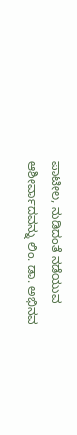ಪಾಟೀಲ, ನುಡಿದಂತೆ ನಡೆಯುವ ಆಶೀರ್ವಾದವನ್ನು ಲಿಂ. ಡಾ. ಅಭಿನವ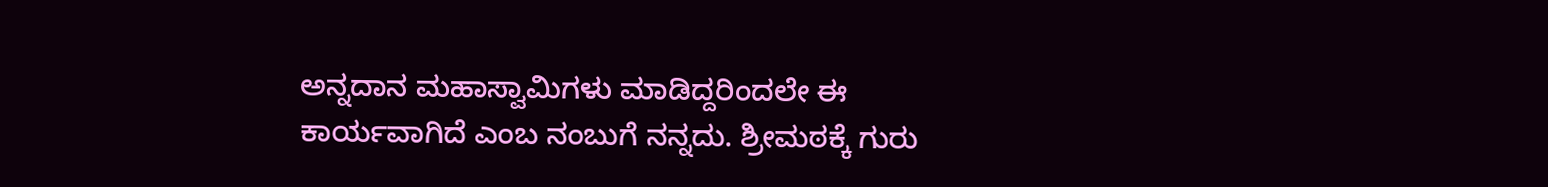ಅನ್ನದಾನ ಮಹಾಸ್ವಾಮಿಗಳು ಮಾಡಿದ್ದರಿಂದಲೇ ಈ ಕಾರ್ಯವಾಗಿದೆ ಎಂಬ ನಂಬುಗೆ ನನ್ನದು. ಶ್ರೀಮಠಕ್ಕೆ ಗುರು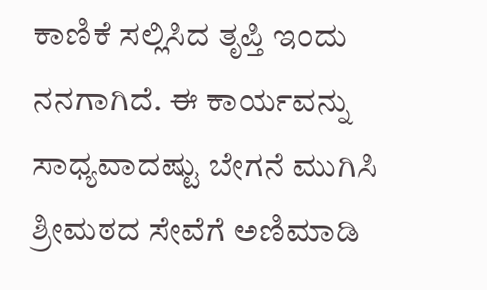ಕಾಣಿಕೆ ಸಲ್ಲಿಸಿದ ತೃಪ್ತಿ ಇಂದು ನನಗಾಗಿದೆ. ಈ ಕಾರ್ಯವನ್ನು ಸಾಧ್ಯವಾದಷ್ಟು ಬೇಗನೆ ಮುಗಿಸಿ ಶ್ರೀಮಠದ ಸೇವೆಗೆ ಅಣಿಮಾಡಿ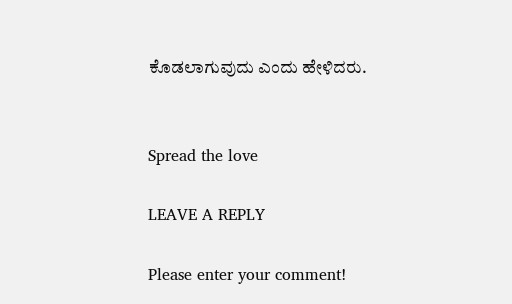ಕೊಡಲಾಗುವುದು ಎಂದು ಹೇಳಿದರು.


Spread the love

LEAVE A REPLY

Please enter your comment!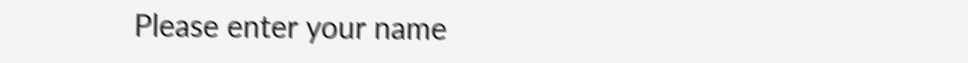Please enter your name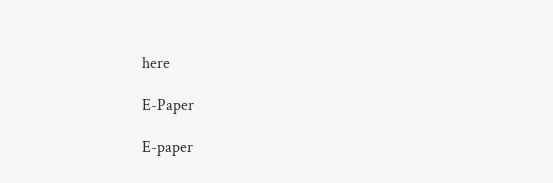here

E-Paper

E-paper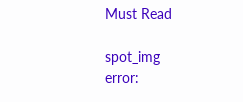Must Read

spot_img
error: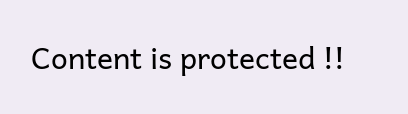Content is protected !!